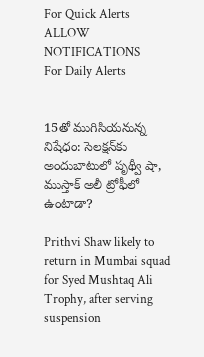For Quick Alerts
ALLOW NOTIFICATIONS
For Daily Alerts


15తో ముగిసియనున్న నిషేధం: సెలక్షన్‌కు అందుబాటులో పృథ్వీ షా, ముస్తాక్ అలీ ట్రోఫీలో ఉంటాడా?

Prithvi Shaw likely to return in Mumbai squad for Syed Mushtaq Ali Trophy, after serving suspension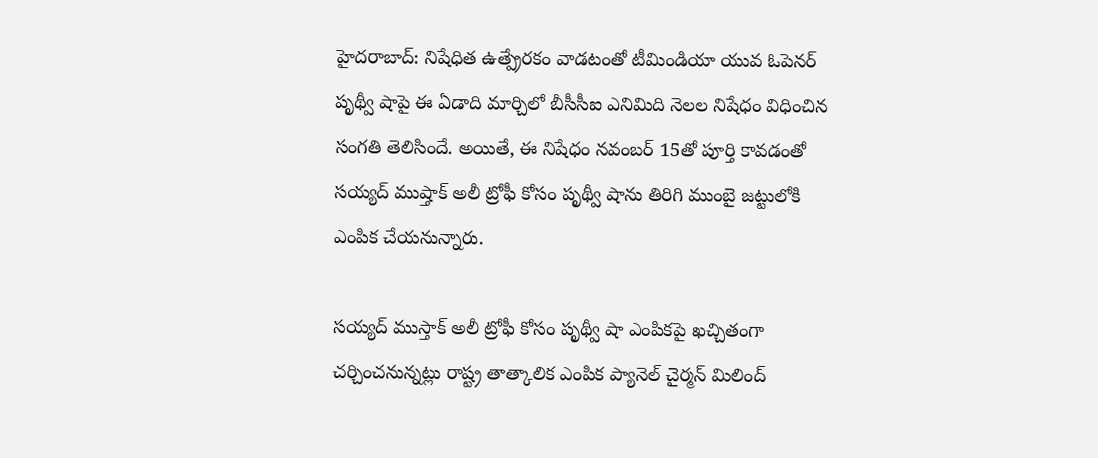హైదరాబాద్: నిషేధిత ఉత్ప్రేరకం వాడటంతో టీమిండియా యువ ఓపెనర్ పృథ్వీ షాపై ఈ ఏడాది మార్చిలో బీసీసీఐ ఎనిమిది నెలల నిషేధం విధించిన సంగతి తెలిసిందే. అయితే, ఈ నిషేధం నవంబర్ 15తో పూర్తి కావడంతో సయ్యద్ ముష్తాక్ అలీ ట్రోఫీ కోసం పృథ్వీ షాను తిరిగి ముంబై జట్టులోకి ఎంపిక చేయనున్నారు.

సయ్యద్ ముస్తాక్ అలీ ట్రోఫీ కోసం పృథ్వీ షా ఎంపికపై ఖచ్చితంగా చర్చించనున్నట్లు రాష్ట్ర తాత్కాలిక ఎంపిక ప్యానెల్ చైర్మన్ మిలింద్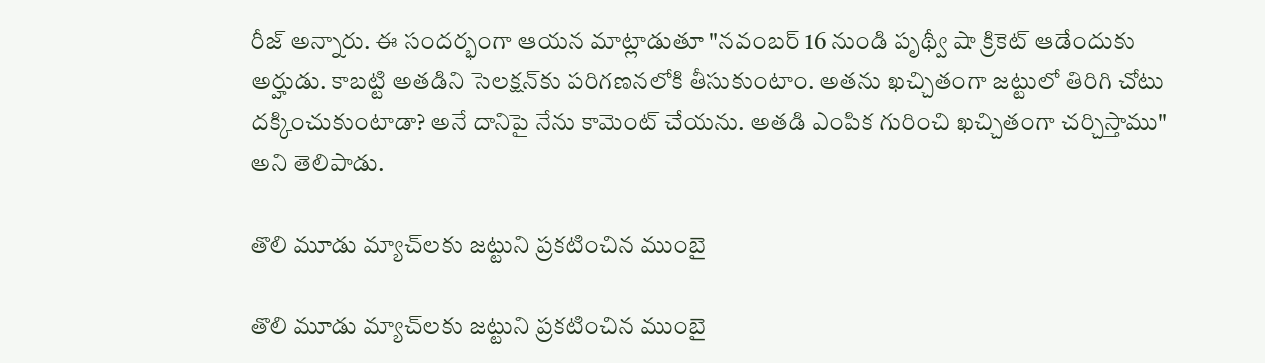రీజ్ అన్నారు. ఈ సందర్భంగా ఆయన మాట్లాడుతూ "నవంబర్ 16 నుండి పృథ్వీ షా క్రికెట్ ఆడేందుకు అర్హుడు. కాబట్టి అతడిని సెలక్షన్‌కు పరిగణనలోకి తీసుకుంటాం. అతను ఖచ్చితంగా జట్టులో తిరిగి చోటు దక్కించుకుంటాడా? అనే దానిపై నేను కామెంట్ చేయను. అతడి ఎంపిక గురించి ఖచ్చితంగా చర్చిస్తాము" అని తెలిపాడు.

తొలి మూడు మ్యాచ్‌లకు జట్టుని ప్రకటించిన ముంబై

తొలి మూడు మ్యాచ్‌లకు జట్టుని ప్రకటించిన ముంబై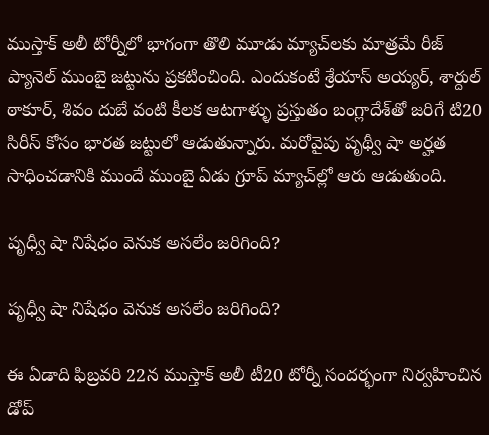ముస్తాక్ అలీ టోర్నీలో భాగంగా తొలి మూడు మ్యాచ్‌లకు మాత్రమే రీజ్ ప్యానెల్ ముంబై జట్టును ప్రకటించింది. ఎందుకంటే శ్రేయాస్ అయ్యర్, శార్దుల్ ఠాకూర్, శివం దుబే వంటి కీలక ఆటగాళ్ళు ప్రస్తుతం బంగ్లాదేశ్‌తో జరిగే టి20 సిరీస్ కోసం భారత జట్టులో ఆడుతున్నారు. మరోవైపు పృథ్వీ షా అర్హత సాధించడానికి ముందే ముంబై ఏడు గ్రూప్ మ్యాచ్‌ల్లో ఆరు ఆడుతుంది.

పృధ్వీ షా నిషేధం వెనుక అసలేం జరిగింది?

పృధ్వీ షా నిషేధం వెనుక అసలేం జరిగింది?

ఈ ఏడాది ఫిబ్రవరి 22న ముస్తాక్‌ అలీ టీ20 టోర్నీ సందర్భంగా నిర్వహించిన డోప్‌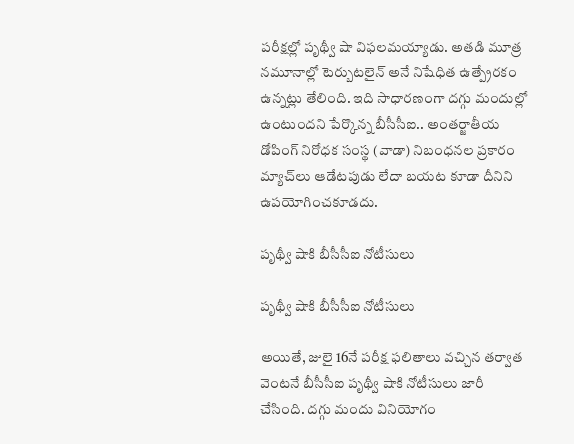పరీక్షల్లో పృథ్వీ షా విఫలమయ్యాడు. అతడి మూత్ర నమూనాల్లో టెర్బుటలైన్‌ అనే నిషేధిత ఉత్ప్రేరకం ఉన్నట్లు తేలింది. ఇది సాధారణంగా దగ్గు మందుల్లో ఉంటుందని పేర్కొన్న బీసీసీఐ.. అంతర్జాతీయ డోపింగ్‌ నిరోధక సంస్థ (వాడా) నిబంధనల ప్రకారం మ్యాచ్‌లు ఆడేటపుడు లేదా బయట కూడా దీనిని ఉపయోగించకూడదు.

పృథ్వీ షాకి బీసీసీఐ నోటీసులు

పృథ్వీ షాకి బీసీసీఐ నోటీసులు

అయితే, జులై 16నే పరీక్ష ఫలితాలు వచ్చిన తర్వాత వెంటనే బీసీసీఐ పృథ్వీ షాకి నోటీసులు జారీ చేసింది. దగ్గు మందు వినియోగం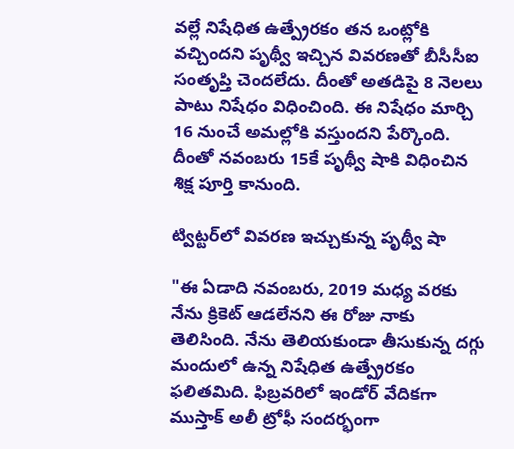వల్లే నిషేధిత ఉత్ప్రేరకం తన ఒంట్లోకి వచ్చిందని పృథ్వీ ఇచ్చిన వివరణతో బీసీసీఐ సంతృప్తి చెందలేదు. దీంతో అతడిపై 8 నెలలు పాటు నిషేధం విధించింది. ఈ నిషేధం మార్చి 16 నుంచే అమల్లోకి వస్తుందని పేర్కొంది. దీంతో నవంబరు 15కే పృథ్వీ షాకి విధించిన శిక్ష పూర్తి కానుంది.

ట్విట్టర్‌లో వివరణ ఇచ్చుకున్న పృథ్వీ షా

"ఈ ఏడాది నవంబరు, 2019 మధ్య వరకు నేను క్రికెట్‌ ఆడలేనని ఈ రోజు నాకు తెలిసింది. నేను తెలియకుండా తీసుకున్న దగ్గు మందులో ఉన్న నిషేధిత ఉత్ప్రేరకం ఫలితమిది. ఫిబ్రవరిలో ఇండోర్‌ వేదికగా ముస్తాక్‌ అలీ ట్రోఫీ సందర్భంగా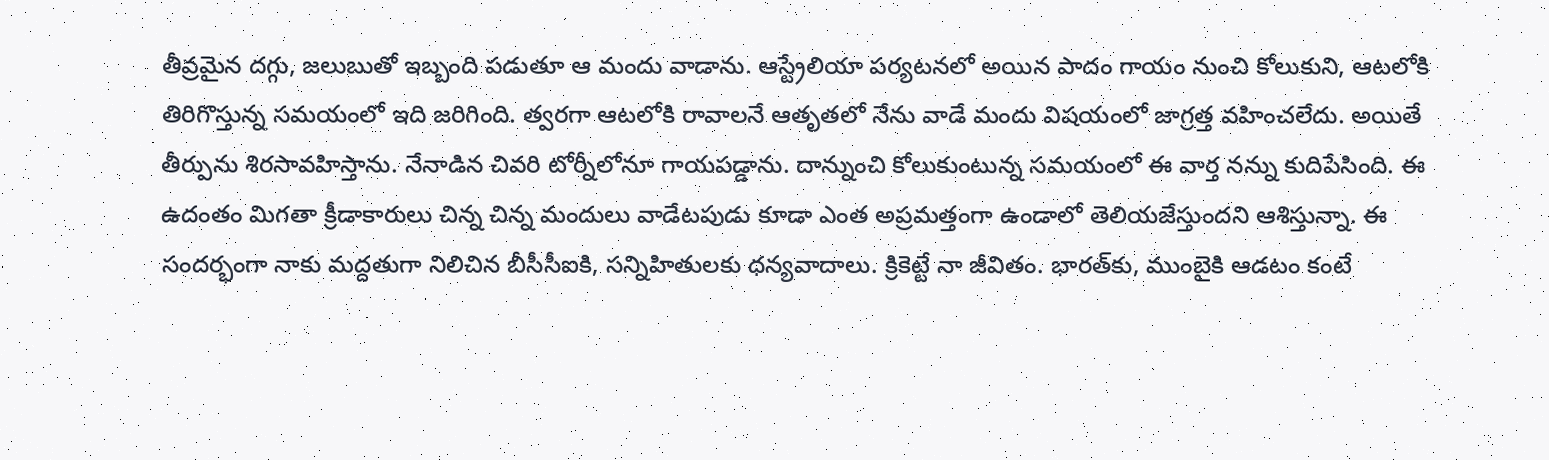తీవ్రమైన దగ్గు, జలుబుతో ఇబ్బంది పడుతూ ఆ మందు వాడాను. ఆస్ట్రేలియా పర్యటనలో అయిన పాదం గాయం నుంచి కోలుకుని, ఆటలోకి తిరిగొస్తున్న సమయంలో ఇది జరిగింది. త్వరగా ఆటలోకి రావాలనే ఆతృతలో నేను వాడే మందు విషయంలో జాగ్రత్త వహించలేదు. అయితే తీర్పును శిరసావహిస్తాను. నేనాడిన చివరి టోర్నీలోనూ గాయపడ్డాను. దాన్నుంచి కోలుకుంటున్న సమయంలో ఈ వార్త నన్ను కుదిపేసింది. ఈ ఉదంతం మిగతా క్రీడాకారులు చిన్న చిన్న మందులు వాడేటపుడు కూడా ఎంత అప్రమత్తంగా ఉండాలో తెలియజేస్తుందని ఆశిస్తున్నా. ఈ సందర్భంగా నాకు మద్దతుగా నిలిచిన బీసీసీఐకి, సన్నిహితులకు ధన్యవాదాలు. క్రికెట్టే నా జీవితం. భారత్‌కు, ముంబైకి ఆడటం కంటే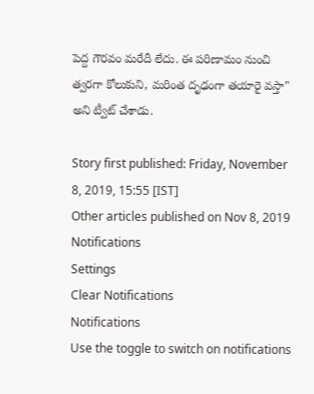పెద్ద గౌరవం మరేదీ లేదు. ఈ పరిణామం నుంచి త్వరగా కోలుకుని, మరింత దృఢంగా తయారై వస్తా" అని ట్వీట్ చేశాడు.

Story first published: Friday, November 8, 2019, 15:55 [IST]
Other articles published on Nov 8, 2019
Notifications
Settings
Clear Notifications
Notifications
Use the toggle to switch on notifications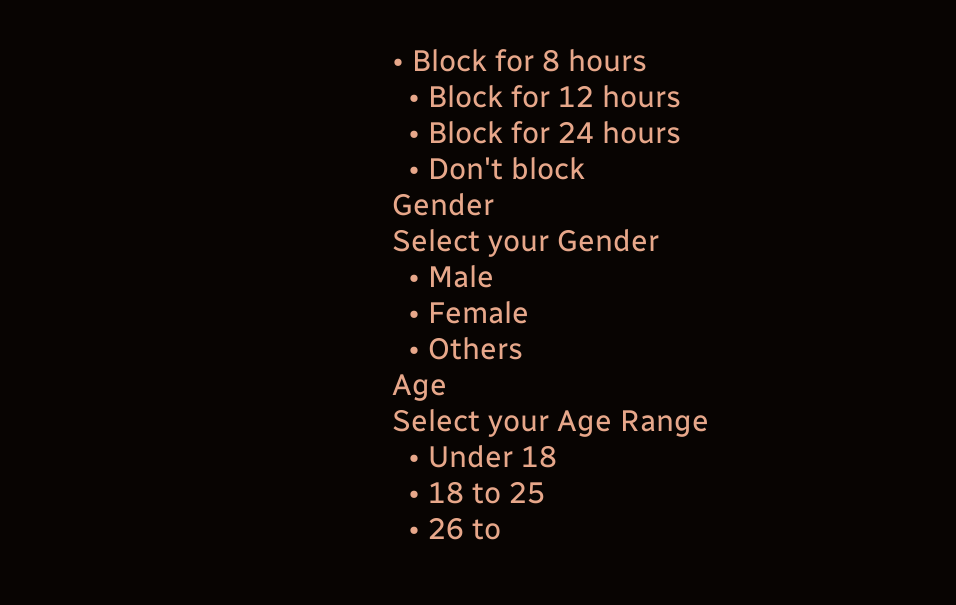• Block for 8 hours
  • Block for 12 hours
  • Block for 24 hours
  • Don't block
Gender
Select your Gender
  • Male
  • Female
  • Others
Age
Select your Age Range
  • Under 18
  • 18 to 25
  • 26 to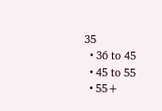35
  • 36 to 45
  • 45 to 55
  • 55+